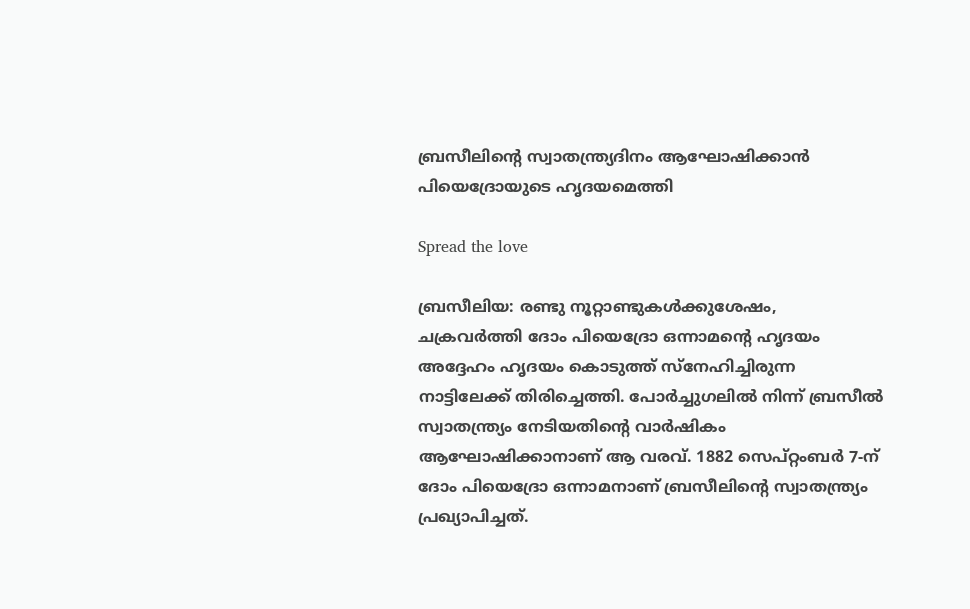ബ്രസീലിന്റെ സ്വാതന്ത്ര്യദിനം ആഘോഷിക്കാന്‍ പിയെദ്രോയുടെ ഹൃദയമെത്തി

Spread the love

ബ്രസീലിയ: രണ്ടു നൂറ്റാണ്ടുകൾക്കുശേഷം, ചക്രവർത്തി ദോം പിയെദ്രോ ഒന്നാമന്‍റെ ഹൃദയം അദ്ദേഹം ഹൃദയം കൊടുത്ത് സ്നേഹിച്ചിരുന്ന നാട്ടിലേക്ക് തിരിച്ചെത്തി. പോർച്ചുഗലിൽ നിന്ന് ബ്രസീൽ സ്വാതന്ത്ര്യം നേടിയതിന്‍റെ വാർഷികം ആഘോഷിക്കാനാണ് ആ വരവ്. 1882 സെപ്റ്റംബർ 7-ന് ദോം പിയെദ്രോ ഒന്നാമനാണ് ബ്രസീലിന്‍റെ സ്വാതന്ത്ര്യം പ്രഖ്യാപിച്ചത്.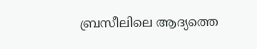ബ്രസീലിലെ ആദ്യത്തെ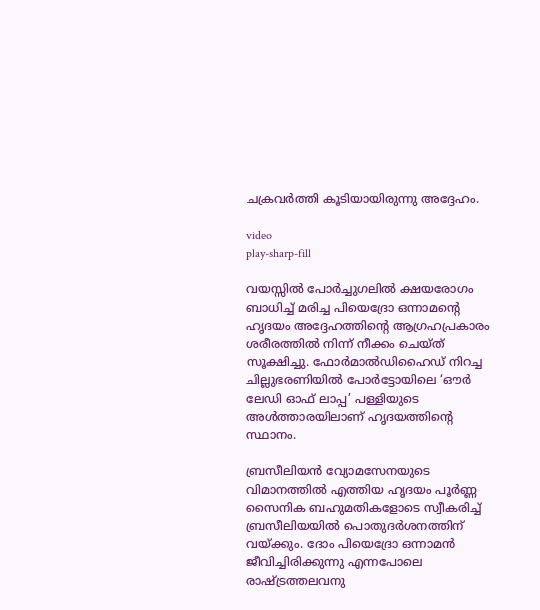ചക്രവർത്തി കൂടിയായിരുന്നു അദ്ദേഹം.

video
play-sharp-fill

വയസ്സിൽ പോർച്ചുഗലിൽ ക്ഷയരോഗം ബാധിച്ച് മരിച്ച പിയെദ്രോ ഒന്നാമന്‍റെ ഹൃദയം അദ്ദേഹത്തിന്‍റെ ആഗ്രഹപ്രകാരം ശരീരത്തിൽ നിന്ന് നീക്കം ചെയ്ത് സൂക്ഷിച്ചു. ഫോര്‍മാല്‍ഡിഹൈഡ് നിറച്ച ചില്ലുഭരണിയില്‍ പോര്‍ട്ടോയിലെ ‘ഔര്‍ ലേഡി ഓഫ് ലാപ്പ’ പള്ളിയുടെ അള്‍ത്താരയിലാണ് ഹൃദയത്തിന്റെ സ്ഥാനം.

ബ്രസീലിയൻ വ്യോമസേനയുടെ വിമാനത്തിൽ എത്തിയ ഹൃദയം പൂർണ്ണ സൈനിക ബഹുമതികളോടെ സ്വീകരിച്ച് ബ്രസീലിയയിൽ പൊതുദർശനത്തിന് വയ്ക്കും. ദോം പിയെദ്രോ ഒന്നാമന്‍ ജീവിച്ചിരിക്കുന്നു എന്നപോലെ രാഷ്ട്രത്തലവനു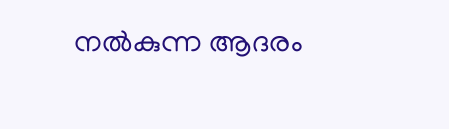നല്‍കുന്ന ആദരം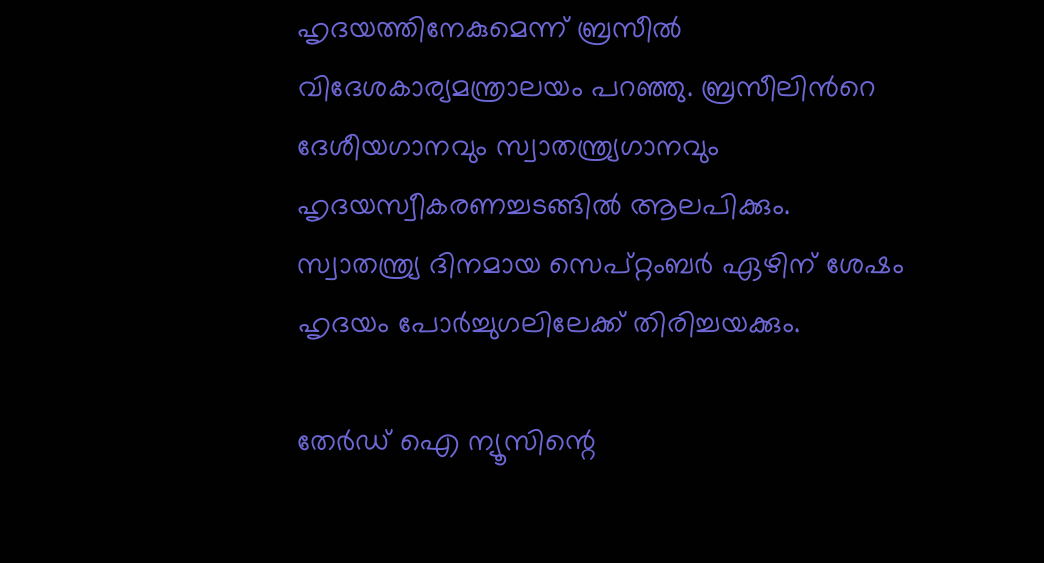ഹൃദയത്തിനേകുമെന്ന് ബ്രസീല്‍ വിദേശകാര്യമന്ത്രാലയം പറഞ്ഞു. ബ്രസീലിന്‍റെ ദേശീയഗാനവും സ്വാതന്ത്ര്യഗാനവും ഹൃദയസ്വീകരണച്ചടങ്ങില്‍ ആലപിക്കും. സ്വാതന്ത്ര്യ ദിനമായ സെപ്റ്റംബർ ഏഴിന് ശേഷം ഹൃദയം പോർച്ചുഗലിലേക്ക് തിരിച്ചയക്കും.

തേർഡ് ഐ ന്യൂസിന്റെ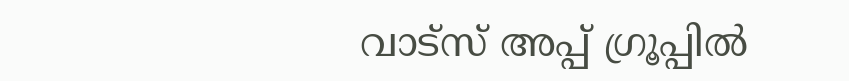വാട്സ് അപ്പ് ഗ്രൂപ്പിൽ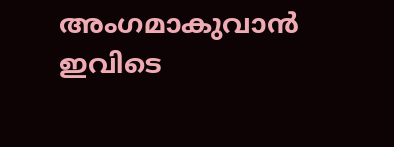അംഗമാകുവാൻ ഇവിടെ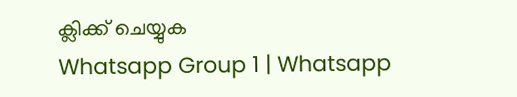ക്ലിക്ക് ചെയ്യുക
Whatsapp Group 1 | Whatsapp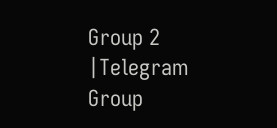Group 2 |Telegram Group